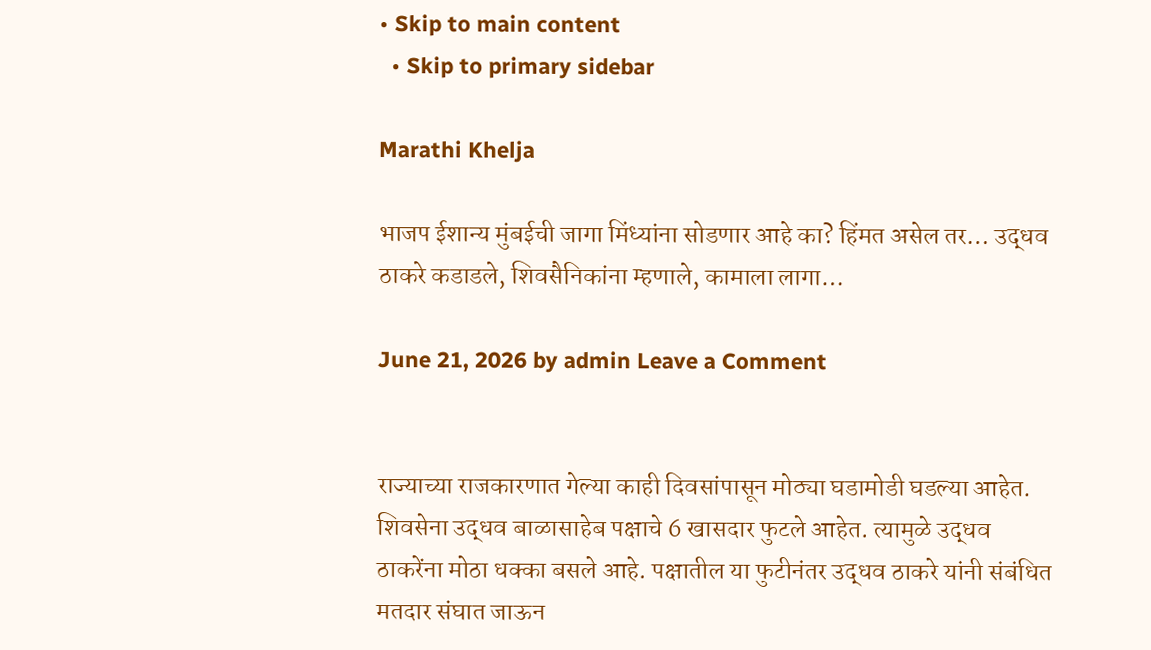• Skip to main content
  • Skip to primary sidebar

Marathi Khelja

भाजप ईशान्य मुंबईची जागा मिंध्यांना सोडणार आहे का? हिंमत असेल तर… उद्धव ठाकरे कडाडले, शिवसैनिकांना म्हणाले, कामाला लागा…

June 21, 2026 by admin Leave a Comment


राज्याच्या राजकारणात गेल्या काही दिवसांपासून मोठ्या घडामोडी घडल्या आहेत. शिवसेना उद्धव बाळासाहेब पक्षाचे 6 खासदार फुटले आहेत. त्यामुळे उद्धव ठाकरेंना मोठा धक्का बसले आहे. पक्षातील या फुटीनंतर उद्धव ठाकरे यांनी संबंधित मतदार संघात जाऊन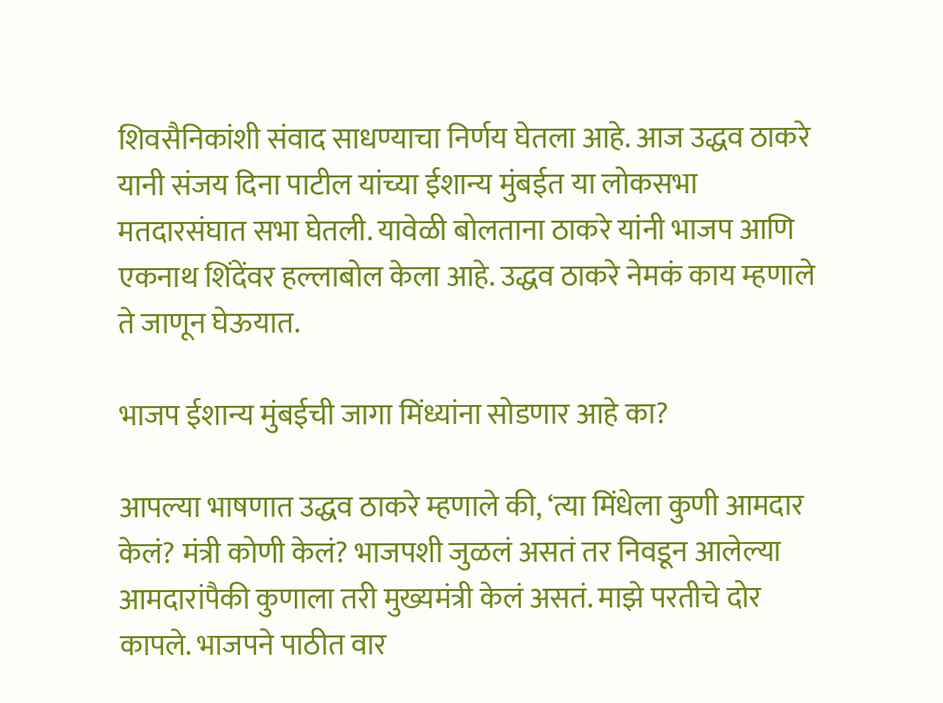शिवसैनिकांशी संवाद साधण्याचा निर्णय घेतला आहे. आज उद्धव ठाकरे यानी संजय दिना पाटील यांच्या ईशान्य मुंबईत या लोकसभा मतदारसंघात सभा घेतली. यावेळी बोलताना ठाकरे यांनी भाजप आणि एकनाथ शिंदेंवर हल्लाबोल केला आहे. उद्धव ठाकरे नेमकं काय म्हणाले ते जाणून घेऊयात.

भाजप ईशान्य मुंबईची जागा मिंध्यांना सोडणार आहे का?

आपल्या भाषणात उद्धव ठाकरे म्हणाले की, ‘त्या मिंधेला कुणी आमदार केलं? मंत्री कोणी केलं? भाजपशी जुळलं असतं तर निवडून आलेल्या आमदारांपैकी कुणाला तरी मुख्यमंत्री केलं असतं. माझे परतीचे दोर कापले. भाजपने पाठीत वार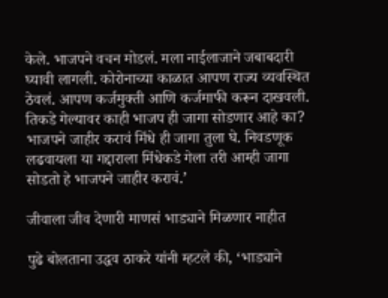केले. भाजपने वचन मोडलं. मला नाईलाजाने जबाबदारी घ्यावी लागली. कोरोनाच्या काळात आपण राज्य व्यवस्थित ठेवलं. आपण कर्जमुक्ती आणि कर्जमाफी करून दाखवली. तिकडे गेल्यावर काही भाजप ही जागा सोडणार आहे का? भाजपने जाहीर करावं मिंधे ही जागा तुला घे. निवडणूक लढवायला या गद्दाराला मिंधेकडे गेला तरी आम्ही जागा सोडतो हे भाजपने जाहीर करावं.’

जीवाला जीव देणारी माणसं भाड्याने मिळणार नाहीत

पुढे बोलताना उद्धव ठाकरे यांनी म्हटले की, ‘भाड्याने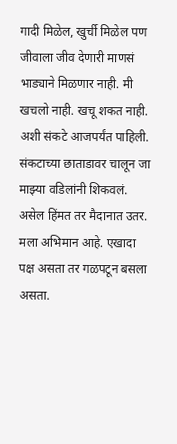गादी मिळेल, खुर्ची मिळेल पण जीवाला जीव देणारी माणसं भाड्याने मिळणार नाही. मी खचलो नाही. खचू शकत नाही. अशी संकटे आजपर्यंत पाहिली. संकटाच्या छाताडावर चालून जा माझ्या वडिलांनी शिकवलं. असेल हिंमत तर मैदानात उतर. मला अभिमान आहे. एखादा पक्ष असता तर गळपटून बसला असता.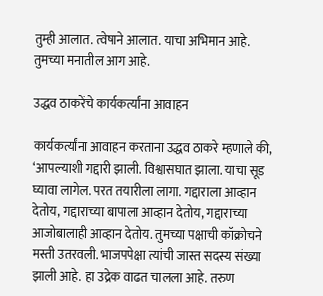तुम्ही आलात. त्वेषाने आलात. याचा अभिमान आहे. तुमच्या मनातील आग आहे.

उद्धव ठाकरेंचे कार्यकर्त्यांना आवाहन

कार्यकर्त्यांना आवाहन करताना उद्धव ठाकरे म्हणाले की, ‘आपल्याशी गद्दारी झाली. विश्वासघात झाला. याचा सूड घ्यावा लागेल. परत तयारीला लागा. गद्दाराला आव्हान देतोय, गद्दाराच्या बापाला आव्हान देतोय, गद्दाराच्या आजोबालाही आव्हान देतोय. तुमच्या पक्षाची कॉक्रोचने मस्ती उतरवली. भाजपपेक्षा त्यांची जास्त सदस्य संख्या झाली आहे. हा उद्रेक वाढत चालला आहे. तरुण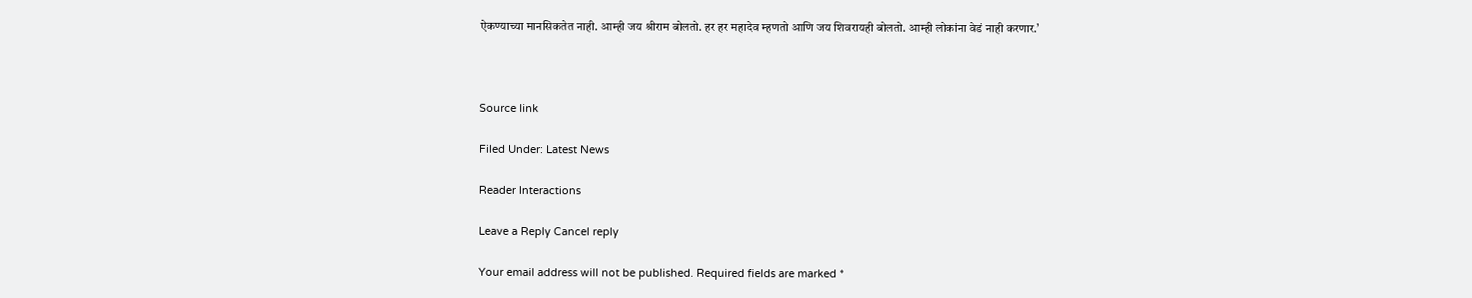ऐकण्याच्या मानसिकतेत नाही. आम्ही जय श्रीराम बोलतो. हर हर महादेव म्हणतो आणि जय शिवरायही बोलतो. आम्ही लोकांना वेडं नाही करणार.’



Source link

Filed Under: Latest News

Reader Interactions

Leave a Reply Cancel reply

Your email address will not be published. Required fields are marked *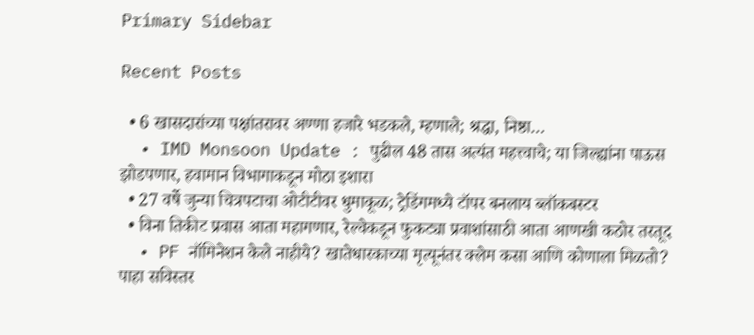Primary Sidebar

Recent Posts

  • 6 खासदारांच्या पक्षांतरावर अण्णा हजारे भडकले, म्हणाले; श्रद्धा, निष्ठा…
  • IMD Monsoon Update : पुढील 48 तास अत्यंत महत्त्वाचे; या जिल्ह्यांना पाऊस झोडपणार, हवामान विभागाकडून मोठा इशारा
  • 27 वर्षे जुन्या चित्रपटाचा ओटीटीवर धुमाकूळ; ट्रेडिंगमध्ये टॉपर बनलाय ब्लॉकबस्टर
  • विना तिकीट प्रवास आता महागणार, रेल्वेकडून फुकट्या प्रवाशांसाठी आता आणखी कठोर तरतूद
  • PF नॉमिनेशन केले नाहीये? खातेधारकाच्या मृत्यूनंतर क्लेम कसा आणि कोणाला मिळतो? पाहा सविस्तर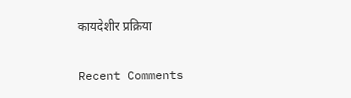कायदेशीर प्रक्रिया

Recent Comments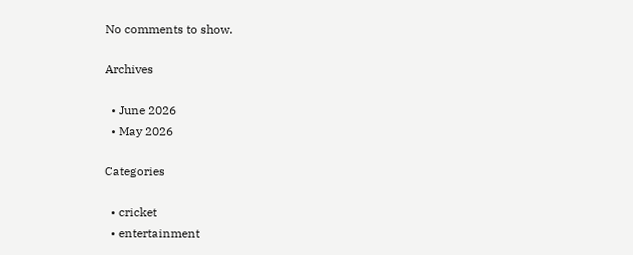No comments to show.

Archives

  • June 2026
  • May 2026

Categories

  • cricket
  • entertainment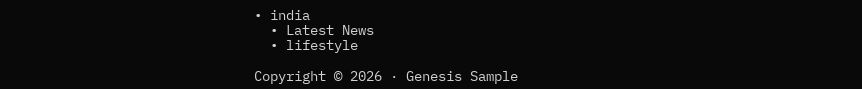• india
  • Latest News
  • lifestyle

Copyright © 2026 · Genesis Sample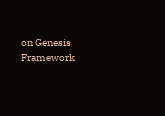on Genesis Framework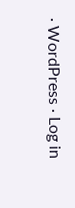· WordPress · Log in